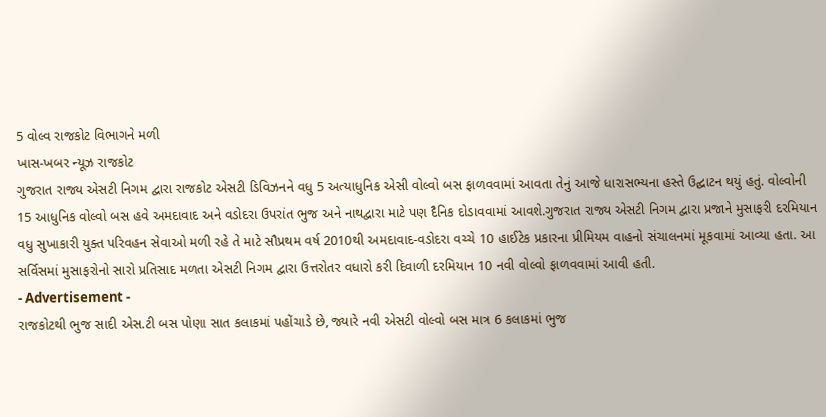5 વોલ્વ રાજકોટ વિભાગને મળી
ખાસ-ખબર ન્યૂઝ રાજકોટ
ગુજરાત રાજ્ય એસટી નિગમ દ્વારા રાજકોટ એસટી ડિવિઝનને વધુ 5 અત્યાધુનિક એસી વોલ્વો બસ ફાળવવામાં આવતા તેનું આજે ધારાસભ્યના હસ્તે ઉદ્ઘાટન થયું હતું. વોલ્વોની 15 આધુનિક વોલ્વો બસ હવે અમદાવાદ અને વડોદરા ઉપરાંત ભુજ અને નાથદ્વારા માટે પણ દૈનિક દોડાવવામાં આવશે.ગુજરાત રાજ્ય એસટી નિગમ દ્વારા પ્રજાને મુસાફરી દરમિયાન વધુ સુખાકારી યુક્ત પરિવહન સેવાઓ મળી રહે તે માટે સૌપ્રથમ વર્ષ 2010થી અમદાવાદ-વડોદરા વચ્ચે 10 હાઈટેક પ્રકારના પ્રીમિયમ વાહનો સંચાલનમાં મૂકવામાં આવ્યા હતા. આ સર્વિસમાં મુસાફરોનો સારો પ્રતિસાદ મળતા એસટી નિગમ દ્વારા ઉત્તરોતર વધારો કરી દિવાળી દરમિયાન 10 નવી વોલ્વો ફાળવવામાં આવી હતી.
- Advertisement -
રાજકોટથી ભુજ સાદી એસ.ટી બસ પોણા સાત કલાકમાં પહોંચાડે છે, જ્યારે નવી એસટી વોલ્વો બસ માત્ર 6 કલાકમાં ભુજ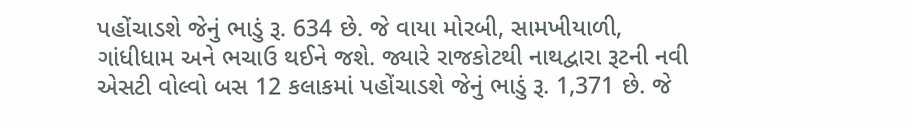પહોંચાડશે જેનું ભાડું રૂ. 634 છે. જે વાયા મોરબી, સામખીયાળી, ગાંધીધામ અને ભચાઉ થઈને જશે. જ્યારે રાજકોટથી નાથદ્વારા રૂટની નવી એસટી વોલ્વો બસ 12 કલાકમાં પહોંચાડશે જેનું ભાડું રૂ. 1,371 છે. જે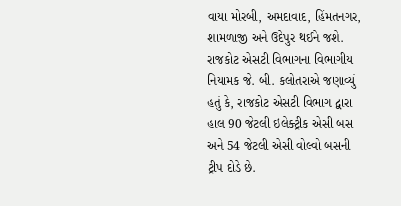વાયા મોરબી, અમદાવાદ, હિંમતનગર, શામળાજી અને ઉદેપુર થઈને જશે. રાજકોટ એસટી વિભાગના વિભાગીય નિયામક જે. બી. કલોતરાએ જણાવ્યું હતું કે, રાજકોટ એસટી વિભાગ દ્વારા હાલ 90 જેટલી ઇલેક્ટ્રીક એસી બસ અને 54 જેટલી એસી વોલ્વો બસની ટ્રીપ દોડે છે.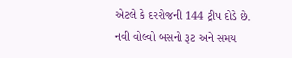એટલે કે દરરોજની 144 ટ્રીપ દોડે છે.
નવી વોલ્વો બસનો રૂટ અને સમય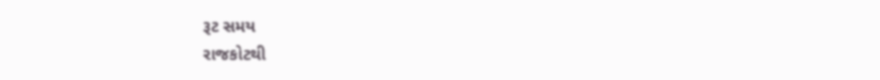રૂટ સમય
રાજકોટથી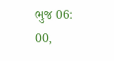ભુજ 06: 00,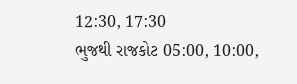12:30, 17:30
ભુજથી રાજકોટ 05:00, 10:00,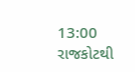13:00
રાજકોટથી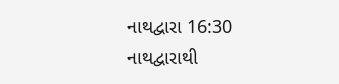નાથદ્વારા 16:30
નાથદ્વારાથી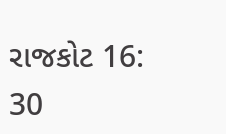રાજકોટ 16: 30